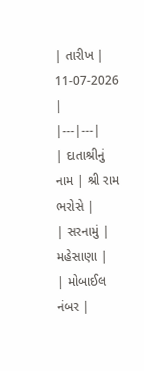| તારીખ | 11-07-2026 |
|---|---|
| દાતાશ્રીનું નામ | શ્રી રામ ભરોસે |
| સરનામું | મહેસાણા |
| મોબાઈલ નંબર |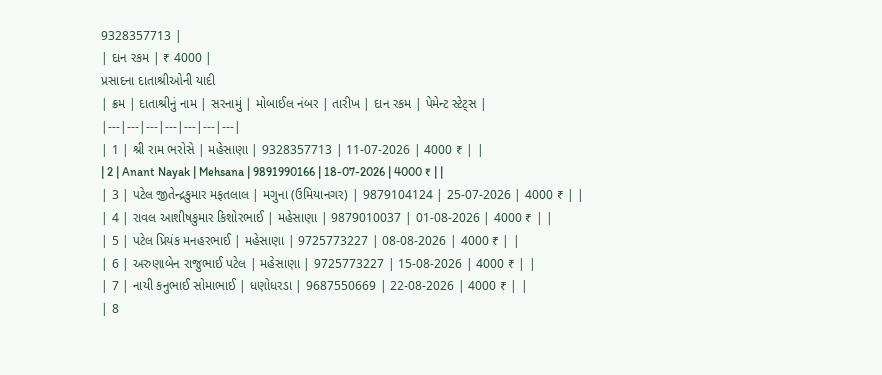9328357713 |
| દાન રકમ | ₹ 4000 |
પ્રસાદના દાતાશ્રીઓની યાદી
| ક્રમ | દાતાશ્રીનું નામ | સરનામું | મોબાઈલ નંબર | તારીખ | દાન રકમ | પેમેન્ટ સ્ટેટ્સ |
|---|---|---|---|---|---|---|
| 1 | શ્રી રામ ભરોસે | મહેસાણા | 9328357713 | 11-07-2026 | 4000 ₹ | |
| 2 | Anant Nayak | Mehsana | 9891990166 | 18-07-2026 | 4000 ₹ | |
| 3 | પટેલ જીતેન્દ્રકુમાર મફતલાલ | મગુના (ઉમિયાનગર) | 9879104124 | 25-07-2026 | 4000 ₹ | |
| 4 | રાવલ આશીષકુમાર કિશોરભાઈ | મહેસાણા | 9879010037 | 01-08-2026 | 4000 ₹ | |
| 5 | પટેલ પ્રિયંક મનહરભાઈ | મહેસાણા | 9725773227 | 08-08-2026 | 4000 ₹ | |
| 6 | અરુણાબેન રાજુભાઈ પટેલ | મહેસાણા | 9725773227 | 15-08-2026 | 4000 ₹ | |
| 7 | નાયી કનુભાઈ સોમાભાઈ | ધણોધરડા | 9687550669 | 22-08-2026 | 4000 ₹ | |
| 8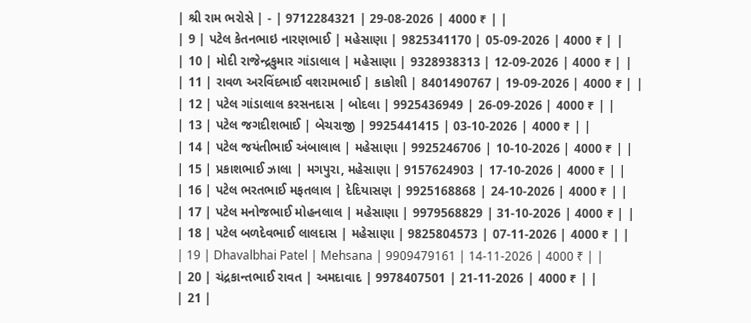| શ્રી રામ ભરોસે | - | 9712284321 | 29-08-2026 | 4000 ₹ | |
| 9 | પટેલ કેતનભાઇ નારણભાઈ | મહેસાણા | 9825341170 | 05-09-2026 | 4000 ₹ | |
| 10 | મોદી રાજેન્દ્રકુમાર ગાંડાલાલ | મહેસાણા | 9328938313 | 12-09-2026 | 4000 ₹ | |
| 11 | રાવળ અરવિંદભાઈ વશરામભાઈ | કાકોશી | 8401490767 | 19-09-2026 | 4000 ₹ | |
| 12 | પટેલ ગાંડાલાલ કરસનદાસ | બોદલા | 9925436949 | 26-09-2026 | 4000 ₹ | |
| 13 | પટેલ જગદીશભાઈ | બેચરાજી | 9925441415 | 03-10-2026 | 4000 ₹ | |
| 14 | પટેલ જયંતીભાઈ અંબાલાલ | મહેસાણા | 9925246706 | 10-10-2026 | 4000 ₹ | |
| 15 | પ્રકાશભાઈ ઝાલા | મગપુરા, મહેસાણા | 9157624903 | 17-10-2026 | 4000 ₹ | |
| 16 | પટેલ ભરતભાઈ મફતલાલ | દેદિયાસણ | 9925168868 | 24-10-2026 | 4000 ₹ | |
| 17 | પટેલ મનોજભાઈ મોહનલાલ | મહેસાણા | 9979568829 | 31-10-2026 | 4000 ₹ | |
| 18 | પટેલ બળદેવભાઈ લાલદાસ | મહેસાણા | 9825804573 | 07-11-2026 | 4000 ₹ | |
| 19 | Dhavalbhai Patel | Mehsana | 9909479161 | 14-11-2026 | 4000 ₹ | |
| 20 | ચંદ્રકાન્તભાઈ રાવત | અમદાવાદ | 9978407501 | 21-11-2026 | 4000 ₹ | |
| 21 |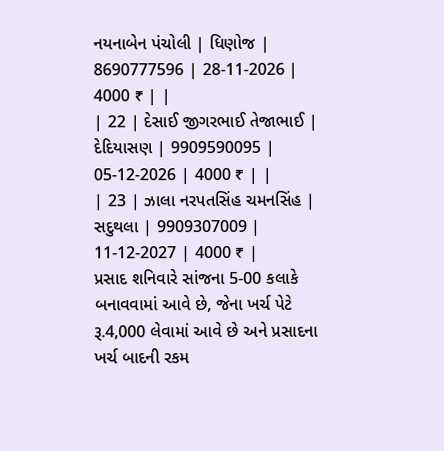નયનાબેન પંચોલી | ધિણોજ | 8690777596 | 28-11-2026 | 4000 ₹ | |
| 22 | દેસાઈ જીગરભાઈ તેજાભાઈ | દેદિયાસણ | 9909590095 | 05-12-2026 | 4000 ₹ | |
| 23 | ઝાલા નરપતસિંહ ચમનસિંહ | સદુથલા | 9909307009 | 11-12-2027 | 4000 ₹ |
પ્રસાદ શનિવારે સાંજના 5-00 કલાકે બનાવવામાં આવે છે, જેના ખર્ચ પેટે રૂ.4,000 લેવામાં આવે છે અને પ્રસાદના ખર્ચ બાદની રકમ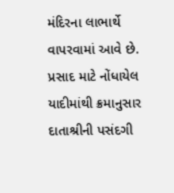મંદિરના લાભાર્થે વાપરવામાં આવે છે. પ્રસાદ માટે નોંધાયેલ યાદીમાંથી ક્રમાનુસાર દાતાશ્રીની પસંદગી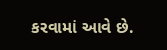કરવામાં આવે છે.